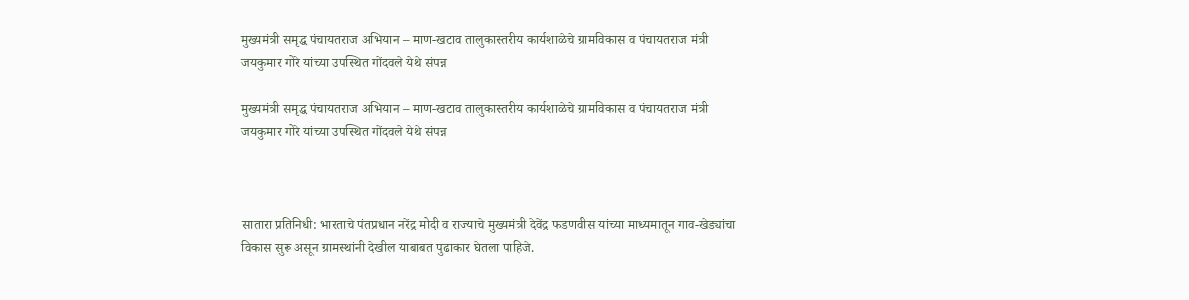मुख्यमंत्री समृद्ध पंचायतराज अभियान – माण-खटाव तालुकास्तरीय कार्यशाळेचे ग्रामविकास व पंचायतराज मंत्री जयकुमार गोरे यांच्या उपस्थित गोंदवले येथे संपन्न

मुख्यमंत्री समृद्ध पंचायतराज अभियान – माण-खटाव तालुकास्तरीय कार्यशाळेचे ग्रामविकास व पंचायतराज मंत्री जयकुमार गोरे यांच्या उपस्थित गोंदवले येथे संपन्न



सातारा प्रतिनिधी: भारताचे पंतप्रधान नरेंद्र मोदी व राज्याचे मुख्यमंत्री देवेंद्र फडणवीस यांच्या माध्यमातून गाव-खेड्यांचा विकास सुरू असून ग्रामस्थांनी देखील याबाबत पुढाकार घेतला पाहिजे.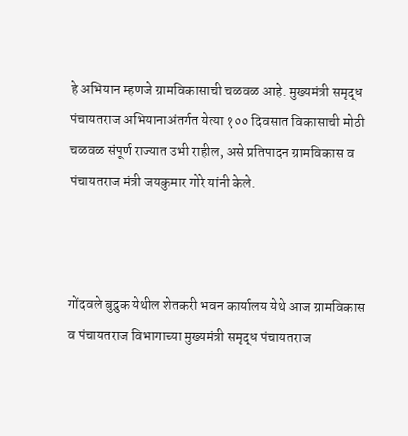हे अभियान म्हणजे ग्रामविकासाची चळवळ आहे. मुख्यमंत्री समृद्ध पंचायतराज अभियानाअंतर्गत येत्या १०० दिवसात विकासाची मोठी चळवळ संपूर्ण राज्यात उभी राहील, असे प्रतिपादन ग्रामविकास व पंचायतराज मंत्री जयकुमार गोरे यांनी केले.



गोंदवले बुद्रुक येथील शेतकरी भवन कार्यालय येथे आज ग्रामविकास व पंचायतराज विभागाच्या मुख्यमंत्री समृद्ध पंचायतराज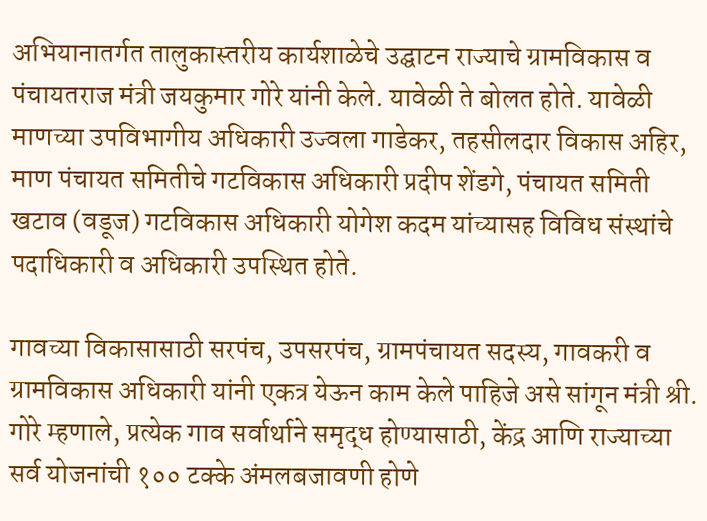अभियानातर्गत तालुकास्तरीय कार्यशाळेचे उद्घाटन राज्याचे ग्रामविकास व पंचायतराज मंत्री जयकुमार गोरे यांनी केले. यावेळी ते बोलत होते. यावेळी माणच्या उपविभागीय अधिकारी उज्वला गाडेकर, तहसीलदार विकास अहिर, माण पंचायत समितीचे गटविकास अधिकारी प्रदीप शेंडगे, पंचायत समिती खटाव (वडूज) गटविकास अधिकारी योगेश कदम यांच्यासह विविध संस्थांचे पदाधिकारी व अधिकारी उपस्थित होते.

गावच्या विकासासाठी सरपंच, उपसरपंच, ग्रामपंचायत सदस्य, गावकरी व ग्रामविकास अधिकारी यांनी एकत्र येऊन काम केले पाहिजे असे सांगून मंत्री श्री. गोरे म्हणाले, प्रत्येक गाव सर्वार्थाने समृद्ध होण्यासाठी, केंद्र आणि राज्याच्या सर्व योजनांची १०० टक्के अंमलबजावणी होणे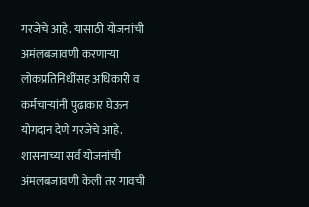गरजेचे आहे. यासाठी योजनांची अमंलबजावणी करणाऱ्या लोकप्रतिनिधींसह अधिकारी व कर्मचाऱ्यांनी पुढाकार घेऊन योगदान देणे गरजेचे आहे. शासनाच्या सर्व योजनांची अंमलबजावणी केली तर गावची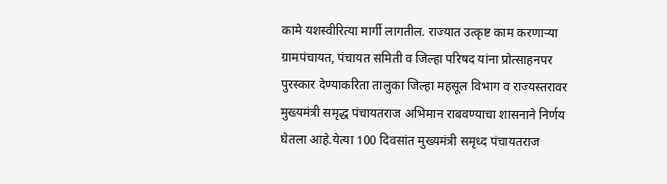कामे यशस्वीरित्या मार्गी लागतील. राज्यात उत्कृष्ट काम करणाऱ्या ग्रामपंचायत, पंचायत समिती व जिल्हा परिषद यांना प्रोत्साहनपर पुरस्कार देण्याकरिता तालुका जिल्हा महसूल विभाग व राज्यस्तरावर मुख्यमंत्री समृद्ध पंचायतराज अभिमान राबवण्याचा शासनाने निर्णय घेतला आहे.येत्या 100 दिवसांत मुख्यमंत्री समृध्द पंचायतराज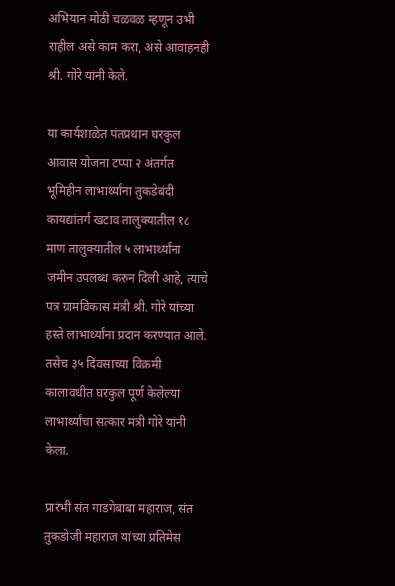अभियान मोठी चळवळ म्हणून उभी राहील असे काम करा, असे आवाहनही श्री. गोरे यांनी केले.

या कार्यशाळेत पंतप्रधान घरकुल आवास योजना टप्पा २ अंतर्गत भूमिहीन लाभार्थ्यांना तुकडेबंदी कायद्यांतर्ग खटाव तालुक्यातील १८ माण तालुक्यातील ५ लाभार्थ्यांना जमीन उपलब्ध करुन दिली आहे, त्याचे पत्र ग्रामविकास मंत्री श्री. गोरे यांच्या हस्ते लाभार्थ्यांना प्रदान करण्यात आले. तसेच ३५ दिवसाच्या विक्रमी कालावधीत घरकुल पूर्ण केलेल्या लाभार्थ्यांचा सत्कार मंत्री गोरे यांनी केला.

प्रारंभी संत गाडगेबाबा महाराज, संत तुकडोजी महाराज यांच्या प्रतिमेस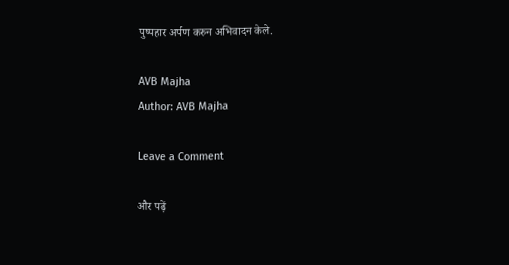पुष्पहार अर्पण करुन अभिवादन केले.

AVB Majha
Author: AVB Majha

Leave a Comment

और पढ़ें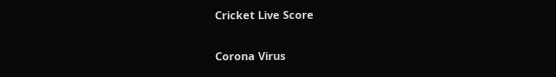Cricket Live Score

Corona Virus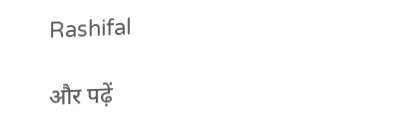Rashifal

और पढ़ें